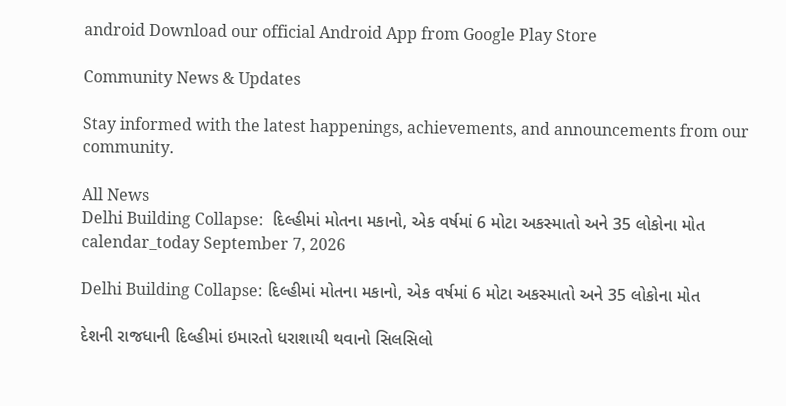android Download our official Android App from Google Play Store

Community News & Updates

Stay informed with the latest happenings, achievements, and announcements from our community.

All News
Delhi Building Collapse:  દિલ્હીમાં મોતના મકાનો, એક વર્ષમાં 6 મોટા અકસ્માતો અને 35 લોકોના મોત
calendar_today September 7, 2026

Delhi Building Collapse: દિલ્હીમાં મોતના મકાનો, એક વર્ષમાં 6 મોટા અકસ્માતો અને 35 લોકોના મોત

દેશની રાજધાની દિલ્હીમાં ઇમારતો ધરાશાયી થવાનો સિલસિલો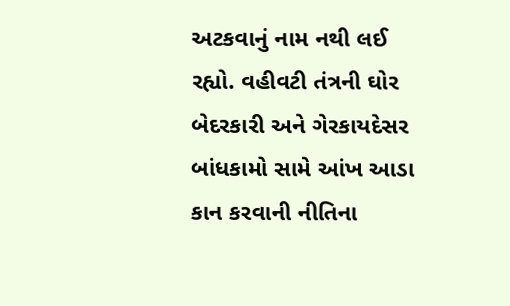અટકવાનું નામ નથી લઈ રહ્યો. વહીવટી તંત્રની ઘોર બેદરકારી અને ગેરકાયદેસર બાંધકામો સામે આંખ આડા કાન કરવાની નીતિના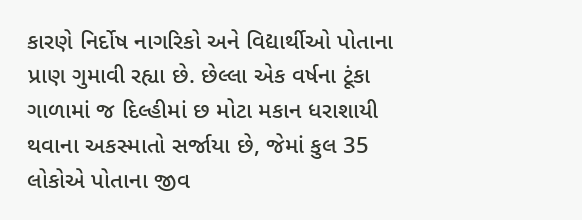કારણે નિર્દોષ નાગરિકો અને વિદ્યાર્થીઓ પોતાના પ્રાણ ગુમાવી રહ્યા છે. છેલ્લા એક વર્ષના ટૂંકા ગાળામાં જ દિલ્હીમાં છ મોટા મકાન ધરાશાયી થવાના અકસ્માતો સર્જાયા છે, જેમાં કુલ 35 લોકોએ પોતાના જીવ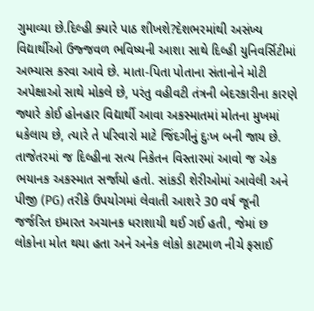ગુમાવ્યા છે.દિલ્હી ક્યારે પાઠ શીખશે?દેશભરમાંથી અસંખ્ય વિદ્યાર્થીઓ ઉજ્જવળ ભવિષ્યની આશા સાથે દિલ્હી યુનિવર્સિટીમાં અભ્યાસ કરવા આવે છે. માતા-પિતા પોતાના સંતાનોને મોટી અપેક્ષાઓ સાથે મોકલે છે, પરંતુ વહીવટી તંત્રની બેદરકારીના કારણે જ્યારે કોઈ હોનહાર વિદ્યાર્થી આવા અકસ્માતમાં મોતના મુખમાં ધકેલાય છે, ત્યારે તે પરિવારો માટે જિંદગીનું દુઃખ બની જાય છે. તાજેતરમાં જ દિલ્હીના સત્ય નિકેતન વિસ્તારમાં આવો જ એક ભયાનક અકસ્માત સર્જાયો હતો. સાંકડી શેરીઓમાં આવેલી અને પીજી (PG) તરીકે ઉપયોગમાં લેવાતી આશરે 30 વર્ષ જૂની જર્જરિત ઇમારત અચાનક ધરાશાયી થઈ ગઈ હતી, જેમાં છ લોકોના મોત થયા હતા અને અનેક લોકો કાટમાળ નીચે ફસાઈ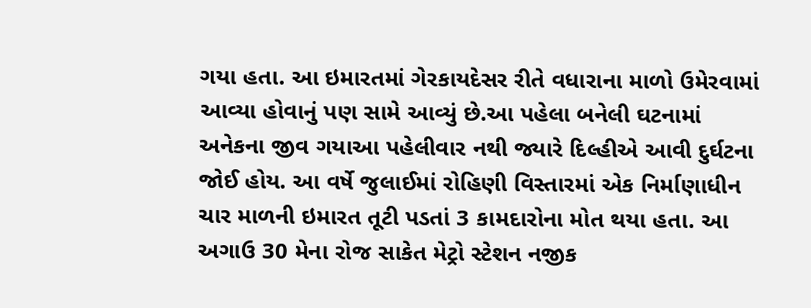ગયા હતા. આ ઇમારતમાં ગેરકાયદેસર રીતે વધારાના માળો ઉમેરવામાં આવ્યા હોવાનું પણ સામે આવ્યું છે.આ પહેલા બનેલી ઘટનામાં અનેકના જીવ ગયાઆ પહેલીવાર નથી જ્યારે દિલ્હીએ આવી દુર્ઘટના જોઈ હોય. આ વર્ષે જુલાઈમાં રોહિણી વિસ્તારમાં એક નિર્માણાધીન ચાર માળની ઇમારત તૂટી પડતાં 3 કામદારોના મોત થયા હતા. આ અગાઉ 30 મેના રોજ સાકેત મેટ્રો સ્ટેશન નજીક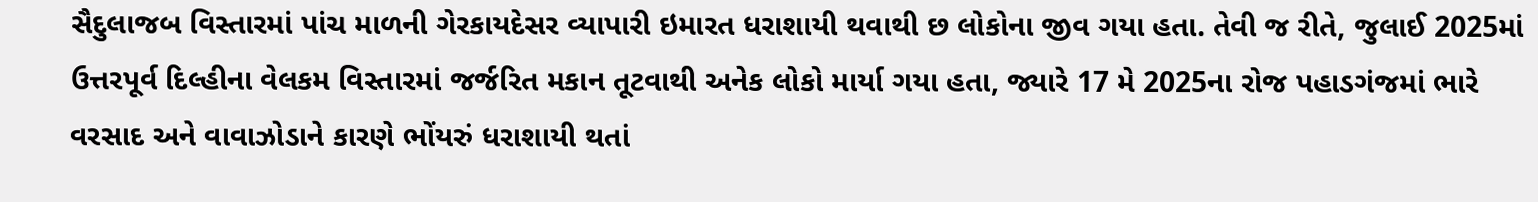સૈદુલાજબ વિસ્તારમાં પાંચ માળની ગેરકાયદેસર વ્યાપારી ઇમારત ધરાશાયી થવાથી છ લોકોના જીવ ગયા હતા. તેવી જ રીતે, જુલાઈ 2025માં ઉત્તરપૂર્વ દિલ્હીના વેલકમ વિસ્તારમાં જર્જરિત મકાન તૂટવાથી અનેક લોકો માર્યા ગયા હતા, જ્યારે 17 મે 2025ના રોજ પહાડગંજમાં ભારે વરસાદ અને વાવાઝોડાને કારણે ભોંયરું ધરાશાયી થતાં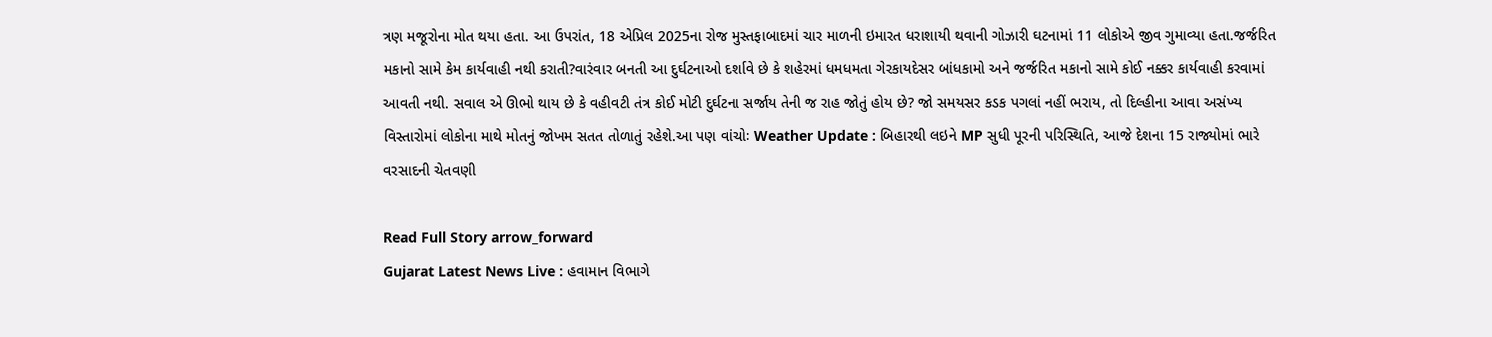ત્રણ મજૂરોના મોત થયા હતા. આ ઉપરાંત, 18 એપ્રિલ 2025ના રોજ મુસ્તફાબાદમાં ચાર માળની ઇમારત ધરાશાયી થવાની ગોઝારી ઘટનામાં 11 લોકોએ જીવ ગુમાવ્યા હતા.જર્જરિત મકાનો સામે કેમ કાર્યવાહી નથી કરાતી?વારંવાર બનતી આ દુર્ઘટનાઓ દર્શાવે છે કે શહેરમાં ધમધમતા ગેરકાયદેસર બાંધકામો અને જર્જરિત મકાનો સામે કોઈ નક્કર કાર્યવાહી કરવામાં આવતી નથી. સવાલ એ ઊભો થાય છે કે વહીવટી તંત્ર કોઈ મોટી દુર્ઘટના સર્જાય તેની જ રાહ જોતું હોય છે? જો સમયસર કડક પગલાં નહીં ભરાય, તો દિલ્હીના આવા અસંખ્ય વિસ્તારોમાં લોકોના માથે મોતનું જોખમ સતત તોળાતું રહેશે.આ પણ વાંચોઃ Weather Update : બિહારથી લઇને MP સુધી પૂરની પરિસ્થિતિ, આજે દેશના 15 રાજ્યોમાં ભારે વરસાદની ચેતવણી

Read Full Story arrow_forward
Gujarat Latest News Live : હવામાન વિભાગે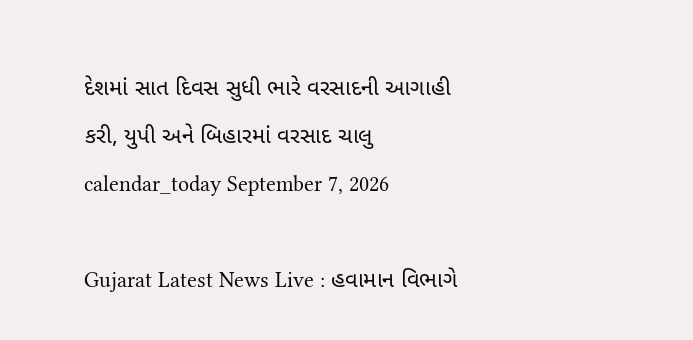દેશમાં સાત દિવસ સુધી ભારે વરસાદની આગાહી કરી, યુપી અને બિહારમાં વરસાદ ચાલુ
calendar_today September 7, 2026

Gujarat Latest News Live : હવામાન વિભાગે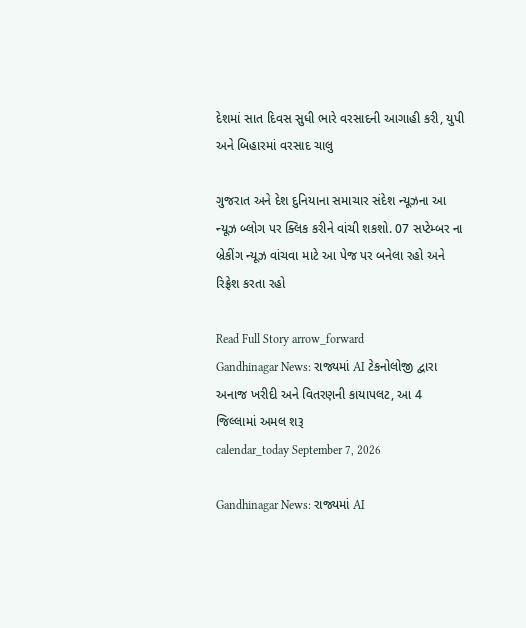દેશમાં સાત દિવસ સુધી ભારે વરસાદની આગાહી કરી, યુપી અને બિહારમાં વરસાદ ચાલુ

ગુજરાત અને દેશ દુનિયાના સમાચાર સંદેશ ન્યૂઝના આ ન્યૂઝ બ્લોગ પર ક્લિક કરીને વાંચી શકશો. 07 સપ્ટેમ્બર ના બ્રેકીંગ ન્યૂઝ વાંચવા માટે આ પેજ પર બનેલા રહો અને રિફ્રેશ કરતા રહો

Read Full Story arrow_forward
Gandhinagar News: રાજ્યમાં AI ટેકનોલોજી દ્વારા અનાજ ખરીદી અને વિતરણની કાયાપલટ, આ 4 જિલ્લામાં અમલ શરૂ
calendar_today September 7, 2026

Gandhinagar News: રાજ્યમાં AI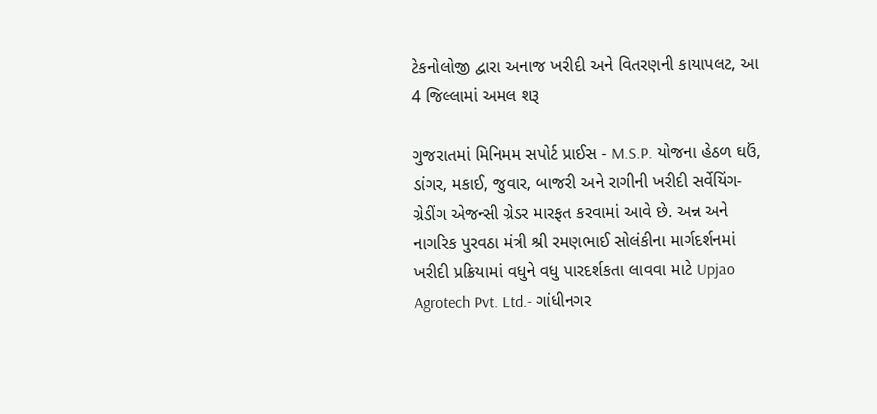ટેકનોલોજી દ્વારા અનાજ ખરીદી અને વિતરણની કાયાપલટ, આ 4 જિલ્લામાં અમલ શરૂ

ગુજરાતમાં મિનિમમ સપોર્ટ પ્રાઈસ - M.S.P. યોજના હેઠળ ઘઉં, ડાંગર, મકાઈ, જુવાર, બાજરી અને રાગીની ખરીદી સર્વેયિંગ-ગ્રેડીંગ એજન્સી ગ્રેડર મારફત કરવામાં આવે છે. અન્ન અને નાગરિક પુરવઠા મંત્રી શ્રી રમણભાઈ સોલંકીના માર્ગદર્શનમાં ખરીદી પ્રક્રિયામાં વધુને વધુ પારદર્શકતા લાવવા માટે Upjao Agrotech Pvt. Ltd.- ગાંધીનગર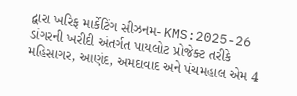દ્વારા ખરિફ માર્કેટિંગ સીઝનમ- KMS:2025-26 ડાંગરની ખરીદી અંતર્ગત પાયલોટ પ્રોજેક્ટ તરીકે મહિસાગર, આણંદ, અમદાવાદ અને પંચમહાલ એમ 4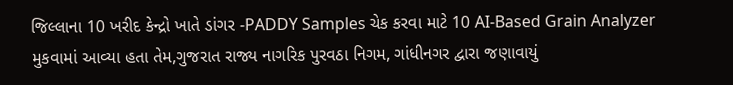જિલ્લાના 10 ખરીદ કેન્દ્રો ખાતે ડાંગર -PADDY Samples ચેક કરવા માટે 10 AI-Based Grain Analyzer મુકવામાં આવ્યા હતા તેમ,ગુજરાત રાજ્ય નાગરિક પુરવઠા નિગમ, ગાંધીનગર દ્વારા જણાવાયું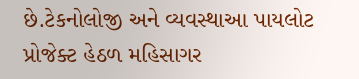છે.ટેકનોલોજી અને વ્યવસ્થાઆ પાયલોટ પ્રોજેક્ટ હેઠળ મહિસાગર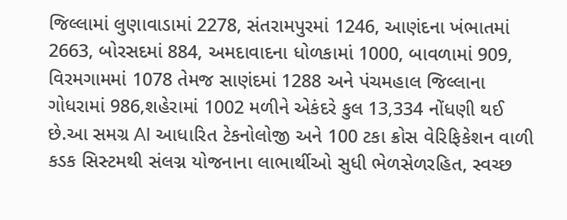જિલ્લામાં લુણાવાડામાં 2278, સંતરામપુરમાં 1246, આણંદના ખંભાતમાં 2663, બોરસદમાં 884, અમદાવાદના ધોળકામાં 1000, બાવળામાં 909, વિરમગામમાં 1078 તેમજ સાણંદમાં 1288 અને પંચમહાલ જિલ્લાના ગોધરામાં 986,શહેરામાં 1002 મળીને એકંદરે કુલ 13,334 નોંધણી થઈ છે.આ સમગ્ર AI આધારિત ટેકનોલોજી અને 100 ટકા ક્રોસ વેરિફિકેશન વાળી કડક સિસ્ટમથી સંલગ્ન યોજનાના લાભાર્થીઓ સુધી ભેળસેળરહિત, સ્વચ્છ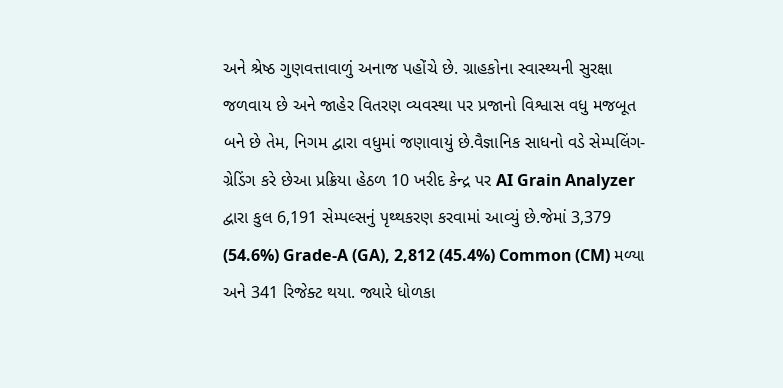અને શ્રેષ્ઠ ગુણવત્તાવાળું અનાજ પહોંચે છે. ગ્રાહકોના સ્વાસ્થ્યની સુરક્ષા જળવાય છે અને જાહેર વિતરણ વ્યવસ્થા પર પ્રજાનો વિશ્વાસ વધુ મજબૂત બને છે તેમ, નિગમ દ્વારા વધુમાં જણાવાયું છે.વૈજ્ઞાનિક સાધનો વડે સેમ્પલિંગ-ગ્રેડિંગ કરે છેઆ પ્રક્રિયા હેઠળ 10 ખરીદ કેન્દ્ર પર AI Grain Analyzer દ્વારા કુલ 6,191 સેમ્પલ્સનું પૃથ્થકરણ કરવામાં આવ્યું છે.જેમાં 3,379 (54.6%) Grade-A (GA), 2,812 (45.4%) Common (CM) મળ્યા અને 341 રિજેક્ટ થયા. જ્યારે ધોળકા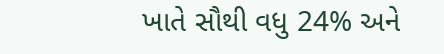ખાતે સૌથી વધુ 24% અને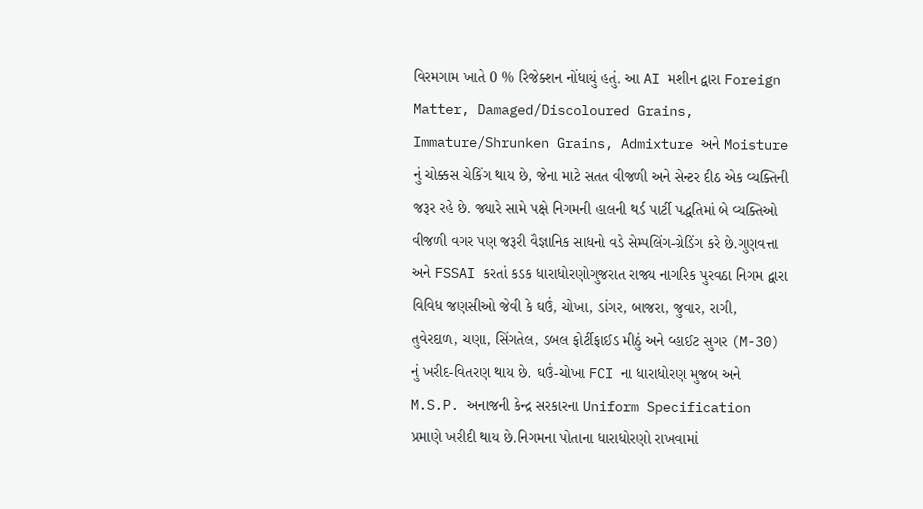વિરમગામ ખાતે 0 % રિજેક્શન નોંધાયું હતું. આ AI મશીન દ્વારા Foreign Matter, Damaged/Discoloured Grains, Immature/Shrunken Grains, Admixture અને Moisture નું ચોક્કસ ચેકિંગ થાય છે, જેના માટે સતત વીજળી અને સેન્ટર દીઠ એક વ્યક્તિની જરૂર રહે છે. જ્યારે સામે પક્ષે નિગમની હાલની થર્ડ પાર્ટી પદ્ધતિમાં બે વ્યક્તિઓ વીજળી વગર પણ જરૂરી વૈજ્ઞાનિક સાધનો વડે સેમ્પલિંગ-ગ્રેડિંગ કરે છે.ગુણવત્તા અને FSSAI કરતાં કડક ધારાધોરણોગુજરાત રાજ્ય નાગરિક પુરવઠા નિગમ દ્વારા વિવિધ જણસીઓ જેવી કે ઘઉં, ચોખા, ડાંગર, બાજરા, જુવાર, રાગી, તુવેરદાળ, ચણા, સિંગતેલ, ડબલ ફોર્ટીફાઈડ મીઠું અને વ્હાઈટ સુગર (M-30) નું ખરીદ-વિતરણ થાય છે. ઘઉં-ચોખા FCI ના ધારાધોરણ મુજબ અને M.S.P. અનાજની કેન્દ્ર સરકારના Uniform Specification પ્રમાણે ખરીદી થાય છે.નિગમના પોતાના ધારાધોરણો રાખવામાં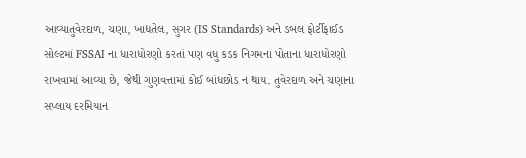આવ્યાતુવેરદાળ, ચણા, ખાદ્યતેલ, સુગર (IS Standards) અને ડબલ ફોર્ટીફાઈડ સોલ્ટમાં FSSAI ના ધારાધોરણો કરતાં પણ વધુ કડક નિગમના પોતાના ધારાધોરણો રાખવામાં આવ્યા છે, જેથી ગુણવત્તામાં કોઈ બાંધછોડ ન થાય. તુવેરદાળ અને ચણાના સપ્લાય દરમિયાન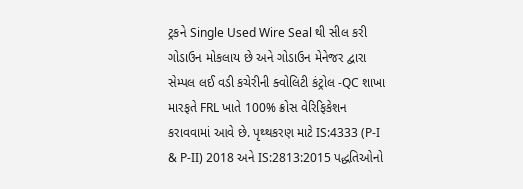ટ્રકને Single Used Wire Seal થી સીલ કરી ગોડાઉન મોકલાય છે અને ગોડાઉન મેનેજર દ્વારા સેમ્પલ લઈ વડી કચેરીની ક્વોલિટી કંટ્રોલ -QC શાખા મારફતે FRL ખાતે 100% ક્રોસ વેરિફિકેશન કરાવવામાં આવે છે. પૃથ્થકરણ માટે IS:4333 (P-I & P-II) 2018 અને IS:2813:2015 પદ્ધતિઓનો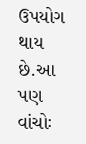ઉપયોગ થાય છે.આ પણ વાંચોઃ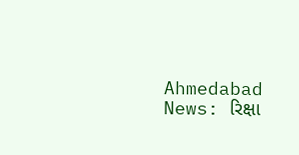Ahmedabad News: રિક્ષા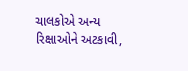ચાલકોએ અન્ય રિક્ષાઓને અટકાવી,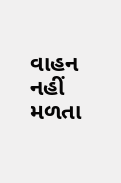વાહન નહીં મળતા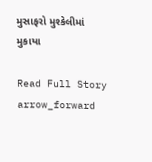મુસાફરો મુશ્કેલીમાં મુકાયા

Read Full Story arrow_forward